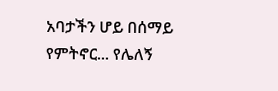አባታችን ሆይ በሰማይ የምትኖር... የሌለኝ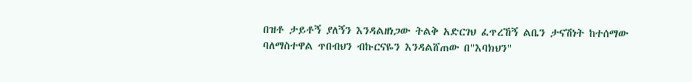በዝቶ ታይቶኝ ያለኝን እንዳልዘነጋው ትልቅ አድርገህ ፈጥረኸኝ ልቤን ታናሽነት ከተሰማው ባለማስተዋል ጥበብህን ብኩርናዬን እንዳልሸጠው በ"እባክህን"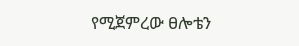የሚጀምረው ፀሎቴን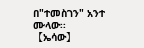በ"ተመስገን" አንተ ሙላው፡፡ 【ኤሳው】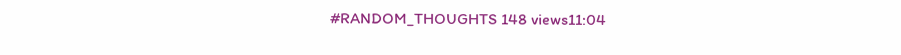#RANDOM_THOUGHTS 148 views11:04